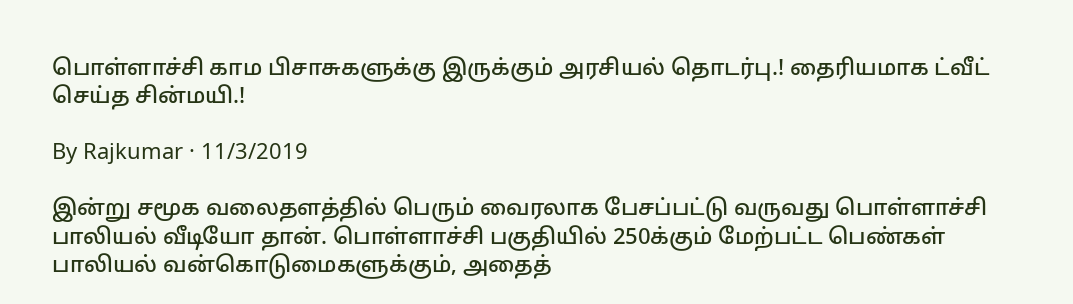பொள்ளாச்சி காம பிசாசுகளுக்கு இருக்கும் அரசியல் தொடர்பு.! தைரியமாக ட்வீட் செய்த சின்மயி.!

By Rajkumar · 11/3/2019

இன்று சமூக வலைதளத்தில் பெரும் வைரலாக பேசப்பட்டு வருவது பொள்ளாச்சி பாலியல் வீடியோ தான். பொள்ளாச்சி பகுதியில் 250க்கும் மேற்பட்ட பெண்கள் பாலியல் வன்கொடுமைகளுக்கும், அதைத்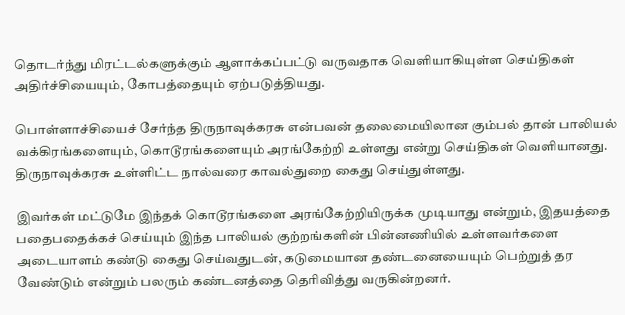தொடர்ந்து மிரட்டல்களுக்கும் ஆளாக்கப்பட்டு வருவதாக வெளியாகியுள்ள செய்திகள் அதிர்ச்சியையும், கோபத்தையும் ஏற்படுத்தியது.

பொள்ளாச்சியைச் சேர்ந்த திருநாவுக்கரசு என்பவன் தலைமையிலான கும்பல் தான் பாலியல் வக்கிரங்களையும், கொடூரங்களையும் அரங்கேற்றி உள்ளது என்று செய்திகள் வெளியானது. திருநாவுக்கரசு உள்ளிட்ட நால்வரை காவல்துறை கைது செய்துள்ளது.

இவர்கள் மட்டுமே இந்தக் கொடூரங்களை அரங்கேற்றியிருக்க முடியாது என்றும், இதயத்தை பதைபதைக்கச் செய்யும் இந்த பாலியல் குற்றங்களின் பின்னணியில் உள்ளவர்களை அடையாளம் கண்டு கைது செய்வதுடன், கடுமையான தண்டனையையும் பெற்றுத் தர வேண்டும் என்றும் பலரும் கண்டனத்தை தெரிவித்து வருகின்றனர்.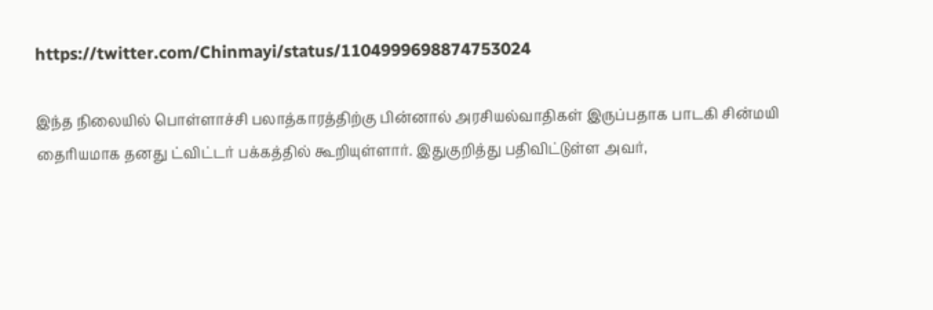https://twitter.com/Chinmayi/status/1104999698874753024

இந்த நிலையில் பொள்ளாச்சி பலாத்காரத்திற்கு பின்னால் அரசியல்வாதிகள் இருப்பதாக பாடகி சின்மயி தைரியமாக தனது ட்விட்டர் பக்கத்தில் கூறியுள்ளார். இதுகுறித்து பதிவிட்டுள்ள அவர்,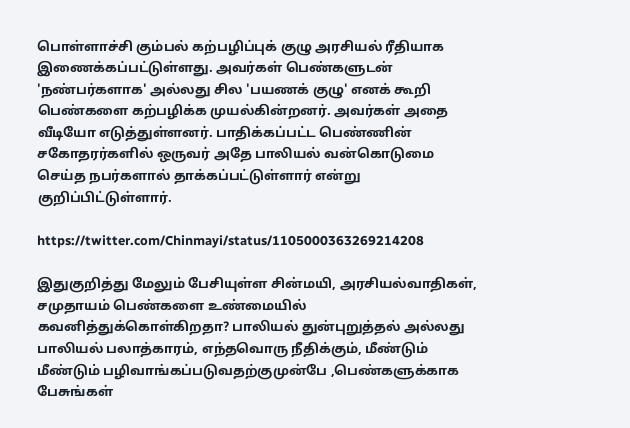பொள்ளாச்சி கும்பல் கற்பழிப்புக் குழு அரசியல் ரீதியாக இணைக்கப்பட்டுள்ளது. அவர்கள் பெண்களுடன் 'நண்பர்களாக' அல்லது சில 'பயணக் குழு' எனக் கூறி பெண்களை கற்பழிக்க முயல்கின்றனர். அவர்கள் அதை வீடியோ எடுத்துள்ளனர். பாதிக்கப்பட்ட பெண்ணின் சகோதரர்களில் ஒருவர் அதே பாலியல் வன்கொடுமை செய்த நபர்களால் தாக்கப்பட்டுள்ளார் என்று குறிப்பிட்டுள்ளார்.

https://twitter.com/Chinmayi/status/1105000363269214208

இதுகுறித்து மேலும் பேசியுள்ள சின்மயி, அரசியல்வாதிகள், சமுதாயம் பெண்களை உண்மையில் கவனித்துக்கொள்கிறதா? பாலியல் துன்புறுத்தல் அல்லது பாலியல் பலாத்காரம், எந்தவொரு நீதிக்கும், மீண்டும் மீண்டும் பழிவாங்கப்படுவதற்குமுன்பே ,பெண்களுக்காக பேசுங்கள்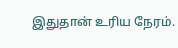இதுதான் உரிய நேரம்.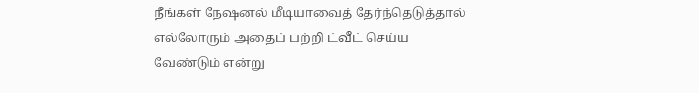நீங்கள் நேஷனல் மீடியாவைத் தேர்ந்தெடுத்தால் எல்லோரும் அதைப் பற்றி ட்வீட் செய்ய வேண்டும் என்று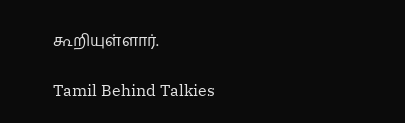கூறியுள்ளார்.

Tamil Behind Talkies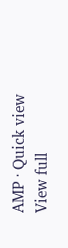AMP · Quick view
View full